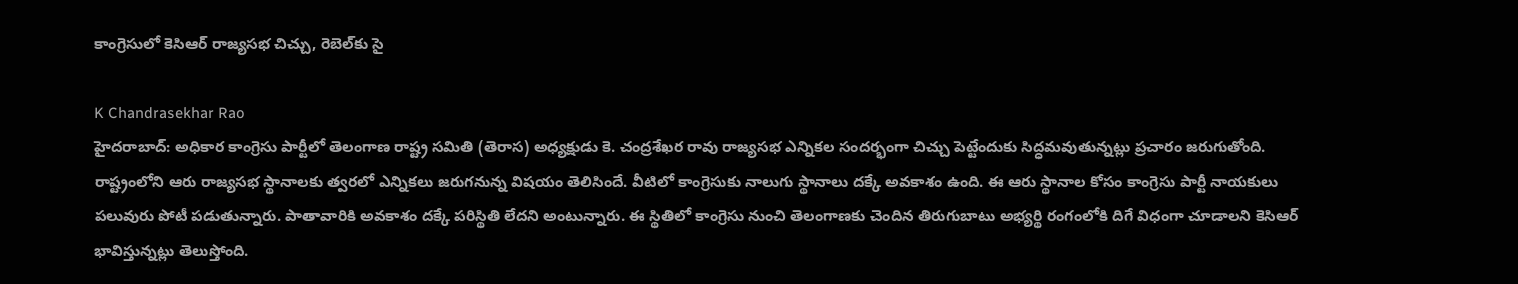కాంగ్రెసులో కెసిఆర్ రాజ్యసభ చిచ్చు, రెబెల్‌కు సై

K Chandrasekhar Rao
హైదరాబాద్: అధికార కాంగ్రెసు పార్టీలో తెలంగాణ రాష్ట్ర సమితి (తెరాస) అధ్యక్షుడు కె. చంద్రశేఖర రావు రాజ్యసభ ఎన్నికల సందర్భంగా చిచ్చు పెట్టేందుకు సిద్ధమవుతున్నట్లు ప్రచారం జరుగుతోంది. రాష్ట్రంలోని ఆరు రాజ్యసభ స్థానాలకు త్వరలో ఎన్నికలు జరుగనున్న విషయం తెలిసిందే. వీటిలో కాంగ్రెసుకు నాలుగు స్థానాలు దక్కే అవకాశం ఉంది. ఈ ఆరు స్థానాల కోసం కాంగ్రెసు పార్టీ నాయకులు పలువురు పోటీ పడుతున్నారు. పాతావారికి అవకాశం దక్కే పరిస్థితి లేదని అంటున్నారు. ఈ స్థితిలో కాంగ్రెసు నుంచి తెలంగాణకు చెందిన తిరుగుబాటు అభ్యర్థి రంగంలోకి దిగే విధంగా చూడాలని కెసిఆర్ భావిస్తున్నట్లు తెలుస్తోంది.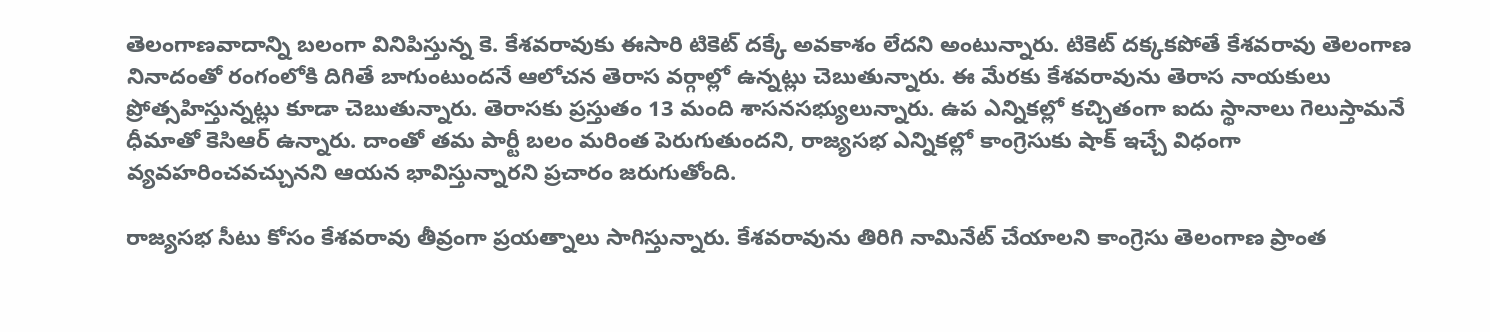తెలంగాణవాదాన్ని బలంగా వినిపిస్తున్న కె. కేశవరావుకు ఈసారి టికెట్ దక్కే అవకాశం లేదని అంటున్నారు. టికెట్ దక్కకపోతే కేశవరావు తెలంగాణ నినాదంతో రంగంలోకి దిగితే బాగుంటుందనే ఆలోచన తెరాస వర్గాల్లో ఉన్నట్లు చెబుతున్నారు. ఈ మేరకు కేశవరావును తెరాస నాయకులు ప్రోత్సహిస్తున్నట్లు కూడా చెబుతున్నారు. తెరాసకు ప్రస్తుతం 13 మంది శాసనసభ్యులున్నారు. ఉప ఎన్నికల్లో కచ్చితంగా ఐదు స్థానాలు గెలుస్తామనే ధీమాతో కెసిఆర్ ఉన్నారు. దాంతో తమ పార్టీ బలం మరింత పెరుగుతుందని, రాజ్యసభ ఎన్నికల్లో కాంగ్రెసుకు షాక్ ఇచ్చే విధంగా వ్యవహరించవచ్చునని ఆయన భావిస్తున్నారని ప్రచారం జరుగుతోంది.

రాజ్యసభ సీటు కోసం కేశవరావు తీవ్రంగా ప్రయత్నాలు సాగిస్తున్నారు. కేశవరావును తిరిగి నామినేట్ చేయాలని కాంగ్రెసు తెలంగాణ ప్రాంత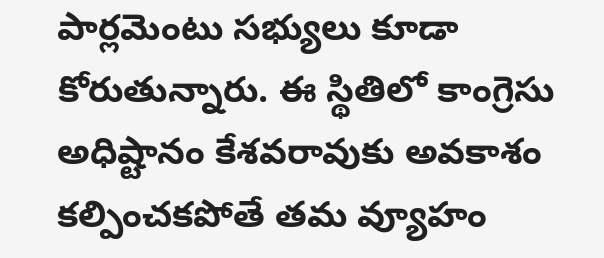పార్లమెంటు సభ్యులు కూడా కోరుతున్నారు. ఈ స్థితిలో కాంగ్రెసు అధిష్టానం కేశవరావుకు అవకాశం కల్పించకపోతే తమ వ్యూహం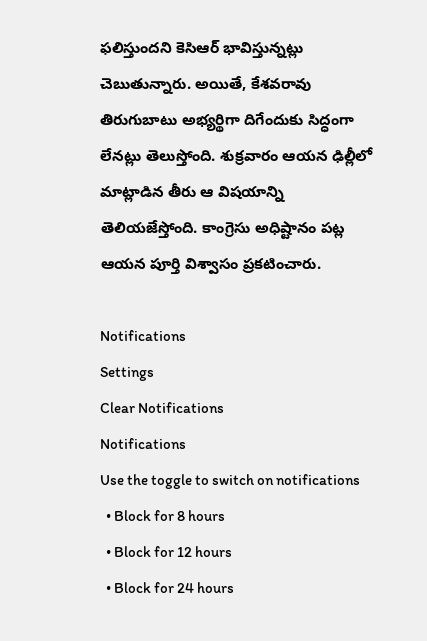ఫలిస్తుందని కెసిఆర్ భావిస్తున్నట్లు చెబుతున్నారు. అయితే, కేశవరావు తిరుగుబాటు అభ్యర్థిగా దిగేందుకు సిద్ధంగా లేనట్లు తెలుస్తోంది. శుక్రవారం ఆయన ఢిల్లీలో మాట్లాడిన తీరు ఆ విషయాన్ని తెలియజేస్తోంది. కాంగ్రెసు అధిష్టానం పట్ల ఆయన పూర్తి విశ్వాసం ప్రకటించారు.

Notifications
Settings
Clear Notifications
Notifications
Use the toggle to switch on notifications
  • Block for 8 hours
  • Block for 12 hours
  • Block for 24 hours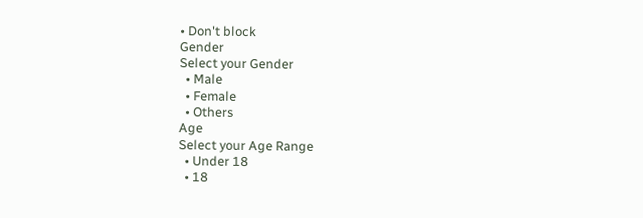• Don't block
Gender
Select your Gender
  • Male
  • Female
  • Others
Age
Select your Age Range
  • Under 18
  • 18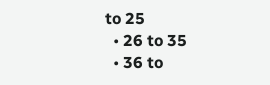to 25
  • 26 to 35
  • 36 to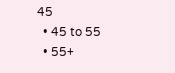45
  • 45 to 55
  • 55+